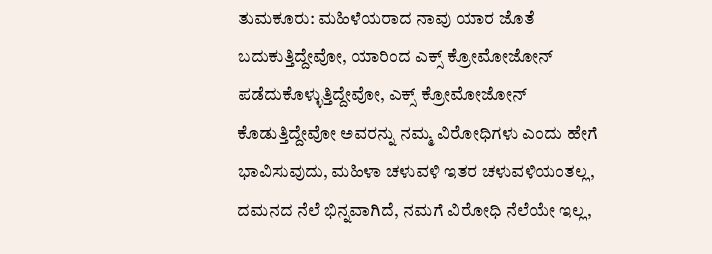ತುಮಕೂರು: ಮಹಿಳೆಯರಾದ ನಾವು ಯಾರ ಜೊತೆ ಬದುಕುತ್ತಿದ್ದೇವೋ, ಯಾರಿಂದ ಎಕ್ಸ್ ಕ್ರೋಮೋಜೋನ್ ಪಡೆದುಕೊಳ್ಳುತ್ತಿದ್ದೇವೋ, ಎಕ್ಸ್ ಕ್ರೋಮೋಜೋನ್ ಕೊಡುತ್ತಿದ್ದೇವೋ ಅವರನ್ನು ನಮ್ಮ ವಿರೋಧಿಗಳು ಎಂದು ಹೇಗೆ ಭಾವಿಸುವುದು, ಮಹಿಳಾ ಚಳುವಳಿ ಇತರ ಚಳುವಳಿಯಂತಲ್ಲ, ದಮನದ ನೆಲೆ ಭಿನ್ನವಾಗಿದೆ, ನಮಗೆ ವಿರೋಧಿ ನೆಲೆಯೇ ಇಲ್ಲ,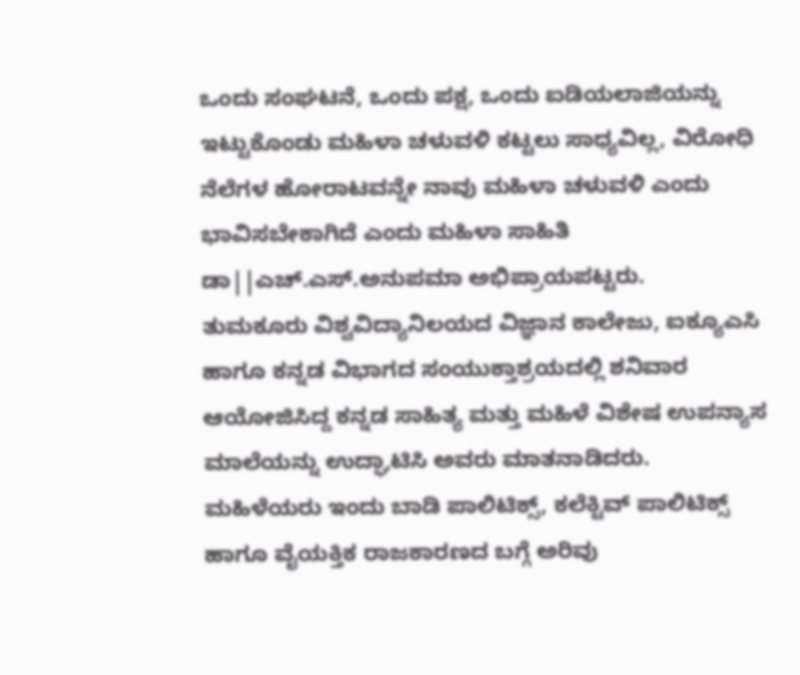ಒಂದು ಸಂಘಟನೆ, ಒಂದು ಪಕ್ಷ, ಒಂದು ಐಡಿಯಲಾಜಿಯನ್ನು ಇಟ್ಟುಕೊಂಡು ಮಹಿಳಾ ಚಳುವಳಿ ಕಟ್ಟಲು ಸಾಧ್ಯವಿಲ್ಲ, ವಿರೋಧಿ ನೆಲೆಗಳ ಹೋರಾಟವನ್ನೇ ನಾವು ಮಹಿಳಾ ಚಳುವಳಿ ಎಂದು ಭಾವಿಸಬೇಕಾಗಿದೆ ಎಂದು ಮಹಿಳಾ ಸಾಹಿತಿ ಡಾ||ಎಚ್.ಎಸ್.ಅನುಪಮಾ ಅಭಿಪ್ರಾಯಪಟ್ಟರು.
ತುಮಕೂರು ವಿಶ್ವವಿದ್ಯಾನಿಲಯದ ವಿಜ್ಞಾನ ಕಾಲೇಜು, ಐಕ್ಯೂಎಸಿ ಹಾಗೂ ಕನ್ನಡ ವಿಭಾಗದ ಸಂಯುಕ್ತಾಶ್ರಯದಲ್ಲಿ ಶನಿವಾರ ಆಯೋಜಿಸಿದ್ದ ಕನ್ನಡ ಸಾಹಿತ್ಯ ಮತ್ತು ಮಹಿಳೆ ವಿಶೇಷ ಉಪನ್ಯಾಸ ಮಾಲೆಯನ್ನು ಉದ್ಘಾಟಿಸಿ ಅವರು ಮಾತನಾಡಿದರು.
ಮಹಿಳೆಯರು ಇಂದು ಬಾಡಿ ಪಾಲಿಟಿಕ್ಸ್, ಕಲೆಕ್ಟಿವ್ ಪಾಲಿಟಿಕ್ಸ್ ಹಾಗೂ ವೈಯಕ್ತಿಕ ರಾಜಕಾರಣದ ಬಗ್ಗೆ ಅರಿವು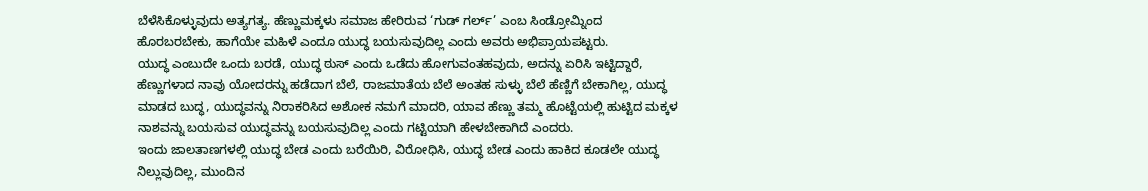ಬೆಳೆಸಿಕೊಳ್ಳುವುದು ಅತ್ಯಗತ್ಯ. ಹೆಣ್ಣುಮಕ್ಕಳು ಸಮಾಜ ಹೇರಿರುವ ‘ಗುಡ್ ಗರ್ಲ್’ ಎಂಬ ಸಿಂಡ್ರೋಮ್ನಿಂದ ಹೊರಬರಬೇಕು, ಹಾಗೆಯೇ ಮಹಿಳೆ ಎಂದೂ ಯುದ್ಧ ಬಯಸುವುದಿಲ್ಲ ಎಂದು ಅವರು ಅಭಿಪ್ರಾಯಪಟ್ಟರು.
ಯುದ್ಧ ಎಂಬುದೇ ಒಂದು ಬರಡೆ, ಯುದ್ಧ ಠುಸ್ ಎಂದು ಒಡೆದು ಹೋಗುವಂತಹವುದು, ಅದನ್ನು ಏರಿಸಿ ಇಟ್ಟಿದ್ದಾರೆ, ಹೆಣ್ಣುಗಳಾದ ನಾವು ಯೋದರನ್ನು ಹಡೆದಾಗ ಬೆಲೆ, ರಾಜಮಾತೆಯ ಬೆಲೆ ಅಂತಹ ಸುಳ್ಳು ಬೆಲೆ ಹೆಣ್ಣಿಗೆ ಬೇಕಾಗಿಲ್ಲ, ಯುದ್ಧ ಮಾಡದ ಬುದ್ಧ, ಯುದ್ಧವನ್ನು ನಿರಾಕರಿಸಿದ ಅಶೋಕ ನಮಗೆ ಮಾದರಿ, ಯಾವ ಹೆಣ್ಣು ತಮ್ಮ ಹೊಟ್ಟೆಯಲ್ಲಿ ಹುಟ್ಟಿದ ಮಕ್ಕಳ ನಾಶವನ್ನು ಬಯಸುವ ಯುದ್ಧವನ್ನು ಬಯಸುವುದಿಲ್ಲ ಎಂದು ಗಟ್ಟಿಯಾಗಿ ಹೇಳಬೇಕಾಗಿದೆ ಎಂದರು.
ಇಂದು ಜಾಲತಾಣಗಳಲ್ಲಿ ಯುದ್ಧ ಬೇಡ ಎಂದು ಬರೆಯಿರಿ, ವಿರೋಧಿಸಿ, ಯುದ್ಧ ಬೇಡ ಎಂದು ಹಾಕಿದ ಕೂಡಲೇ ಯುದ್ಧ ನಿಲ್ಲುವುದಿಲ್ಲ, ಮುಂದಿನ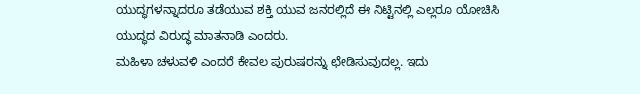ಯುದ್ಧಗಳನ್ನಾದರೂ ತಡೆಯುವ ಶಕ್ತಿ ಯುವ ಜನರಲ್ಲಿದೆ ಈ ನಿಟ್ಟಿನಲ್ಲಿ ಎಲ್ಲರೂ ಯೋಚಿಸಿ ಯುದ್ಧದ ವಿರುದ್ಧ ಮಾತನಾಡಿ ಎಂದರು.
ಮಹಿಳಾ ಚಳುವಳಿ ಎಂದರೆ ಕೇವಲ ಪುರುಷರನ್ನು ಛೇಡಿಸುವುದಲ್ಲ. ಇದು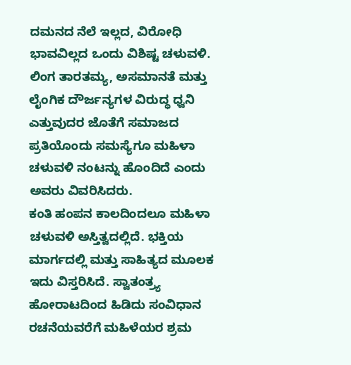ದಮನದ ನೆಲೆ ಇಲ್ಲದ, ವಿರೋಧಿ ಭಾವವಿಲ್ಲದ ಒಂದು ವಿಶಿಷ್ಟ ಚಳುವಳಿ. ಲಿಂಗ ತಾರತಮ್ಯ, ಅಸಮಾನತೆ ಮತ್ತು ಲೈಂಗಿಕ ದೌರ್ಜನ್ಯಗಳ ವಿರುದ್ಧ ಧ್ವನಿ ಎತ್ತುವುದರ ಜೊತೆಗೆ ಸಮಾಜದ ಪ್ರತಿಯೊಂದು ಸಮಸ್ಯೆಗೂ ಮಹಿಳಾ ಚಳುವಳಿ ನಂಟನ್ನು ಹೊಂದಿದೆ ಎಂದು ಅವರು ವಿವರಿಸಿದರು.
ಕಂತಿ ಹಂಪನ ಕಾಲದಿಂದಲೂ ಮಹಿಳಾ ಚಳುವಳಿ ಅಸ್ತಿತ್ವದಲ್ಲಿದೆ. ಭಕ್ತಿಯ ಮಾರ್ಗದಲ್ಲಿ ಮತ್ತು ಸಾಹಿತ್ಯದ ಮೂಲಕ ಇದು ವಿಸ್ತರಿಸಿದೆ. ಸ್ವಾತಂತ್ರ್ಯ ಹೋರಾಟದಿಂದ ಹಿಡಿದು ಸಂವಿಧಾನ ರಚನೆಯವರೆಗೆ ಮಹಿಳೆಯರ ಶ್ರಮ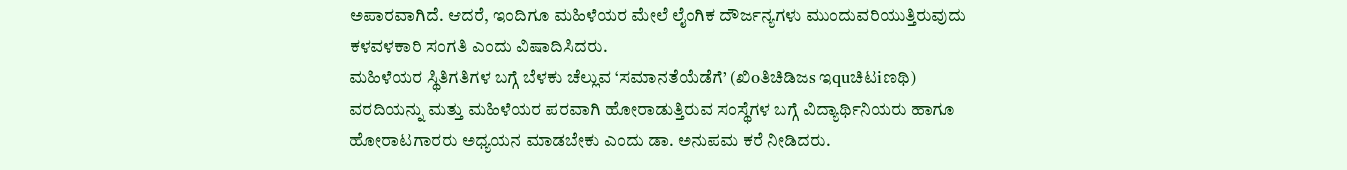ಅಪಾರವಾಗಿದೆ. ಆದರೆ, ಇಂದಿಗೂ ಮಹಿಳೆಯರ ಮೇಲೆ ಲೈಂಗಿಕ ದೌರ್ಜನ್ಯಗಳು ಮುಂದುವರಿಯುತ್ತಿರುವುದು ಕಳವಳಕಾರಿ ಸಂಗತಿ ಎಂದು ವಿಷಾದಿಸಿದರು.
ಮಹಿಳೆಯರ ಸ್ಥಿತಿಗತಿಗಳ ಬಗ್ಗೆ ಬೆಳಕು ಚೆಲ್ಲುವ ‘ಸಮಾನತೆಯೆಡೆಗೆ’ (ಖಿoತಿಚಿಡಿಜs ಇquಚಿಟiಣಥಿ) ವರದಿಯನ್ನು ಮತ್ತು ಮಹಿಳೆಯರ ಪರವಾಗಿ ಹೋರಾಡುತ್ತಿರುವ ಸಂಸ್ಥೆಗಳ ಬಗ್ಗೆ ವಿದ್ಯಾರ್ಥಿನಿಯರು ಹಾಗೂ ಹೋರಾಟಗಾರರು ಅಧ್ಯಯನ ಮಾಡಬೇಕು ಎಂದು ಡಾ. ಅನುಪಮ ಕರೆ ನೀಡಿದರು.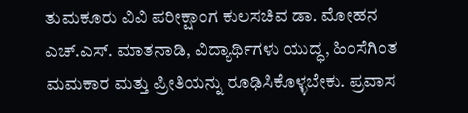ತುಮಕೂರು ವಿವಿ ಪರೀಕ್ಷಾಂಗ ಕುಲಸಚಿವ ಡಾ. ಮೋಹನ ಎಚ್.ಎಸ್. ಮಾತನಾಡಿ, ವಿದ್ಯಾರ್ಥಿಗಳು ಯುದ್ಧ, ಹಿಂಸೆಗಿಂತ ಮಮಕಾರ ಮತ್ತು ಪ್ರೀತಿಯನ್ನು ರೂಢಿಸಿಕೊಳ್ಳಬೇಕು. ಪ್ರವಾಸ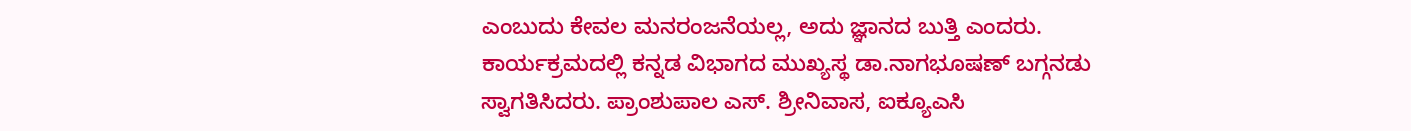ಎಂಬುದು ಕೇವಲ ಮನರಂಜನೆಯಲ್ಲ, ಅದು ಜ್ಞಾನದ ಬುತ್ತಿ ಎಂದರು.
ಕಾರ್ಯಕ್ರಮದಲ್ಲಿ ಕನ್ನಡ ವಿಭಾಗದ ಮುಖ್ಯಸ್ಥ ಡಾ.ನಾಗಭೂಷಣ್ ಬಗ್ಗನಡು ಸ್ವಾಗತಿಸಿದರು. ಪ್ರಾಂಶುಪಾಲ ಎಸ್. ಶ್ರೀನಿವಾಸ, ಐಕ್ಯೂಎಸಿ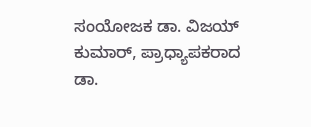ಸಂಯೋಜಕ ಡಾ. ವಿಜಯ್ ಕುಮಾರ್, ಪ್ರಾಧ್ಯಾಪಕರಾದ ಡಾ.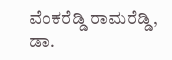ವೆಂಕರೆಡ್ಡಿ ರಾಮರೆಡ್ಡಿ, ಡಾ.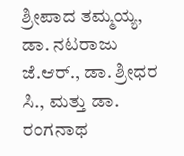ಶ್ರೀಪಾದ ತಮ್ಮಯ್ಯ, ಡಾ. ನಟರಾಜು ಜೆ.ಆರ್., ಡಾ. ಶ್ರೀಧರ ಸಿ., ಮತ್ತು ಡಾ. ರಂಗನಾಥ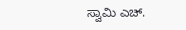ಸ್ವಾಮಿ ಎಚ್.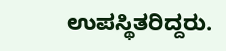ಉಪಸ್ಥಿತರಿದ್ದರು.